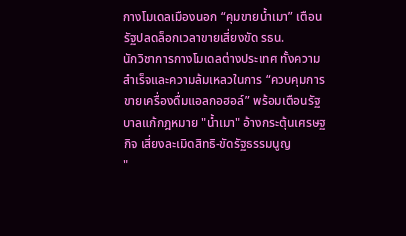กางโมเดลเมืองนอก “คุมขายน้ำเมา” เตือนรัฐปลดล็อกเวลาขายเสี่ยงขัด รธน.
นักวิชาการกางโมเดลต่างประเทศ ทั้งความสำเร็จและความล้มเหลวในการ “ควบคุมการขายเครื่องดื่มแอลกอฮอล์” พร้อมเตือนรัฐบาลแก้กฎหมาย "น้ำเมา" อ้างกระตุ้นเศรษฐกิจ เสี่ยงละเมิดสิทธิ-ขัดรัฐธรรมนูญ
"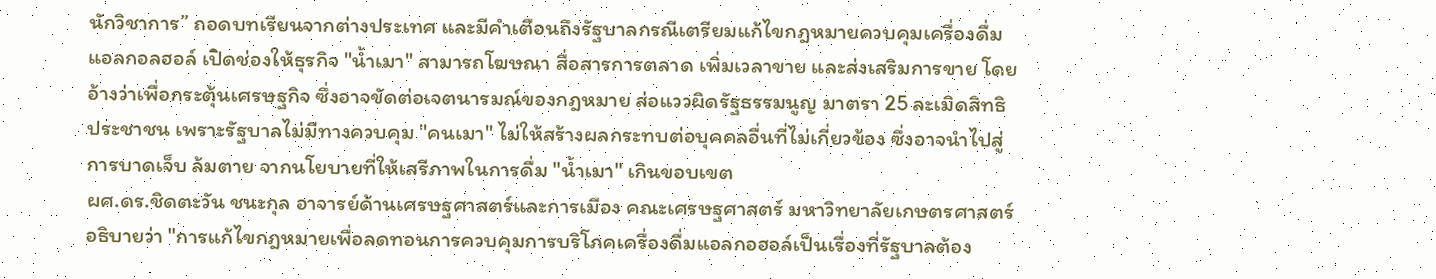นักวิชาการ” ถอดบทเรียนจากต่างประเทศ และมีคำเตือนถึงรัฐบาลกรณีเตรียมแก้ไขกฎหมายควบคุมเครื่องดื่มแอลกอลฮอล์ เปิดช่องให้ธุรกิจ "น้ำเมา" สามารถโฆษณา สื่อสารการตลาด เพิ่มเวลาขาย และส่งเสริมการขาย โดยอ้างว่าเพื่อกระตุ้นเศรษฐกิจ ซึ่งอาจขัดต่อเจตนารมณ์ของกฎหมาย ส่อแววผิดรัฐธรรมนูญ มาตรา 25 ละเมิดสิทธิประชาชน เพราะรัฐบาลไม่มีทางควบคุม "คนเมา" ไม่ให้สร้างผลกระทบต่อบุคคลอื่นที่ไม่เกี่ยวข้อง ซึ่งอาจนำไปสู่การบาดเจ็บ ล้มตาย จากนโยบายที่ให้เสรีภาพในการดื่ม "น้ำเมา" เกินขอบเขต
ผศ.ดร.ชิดตะวัน ชนะกุล อาจารย์ด้านเศรษฐศาสตร์และการเมือง คณะเศรษฐศาสตร์ มหาวิทยาลัยเกษตรศาสตร์ อธิบายว่า "การแก้ไขกฎหมายเพื่อลดทอนการควบคุมการบริโภคเครื่องดื่มแอลกอฮอล์เป็นเรื่องที่รัฐบาลต้อง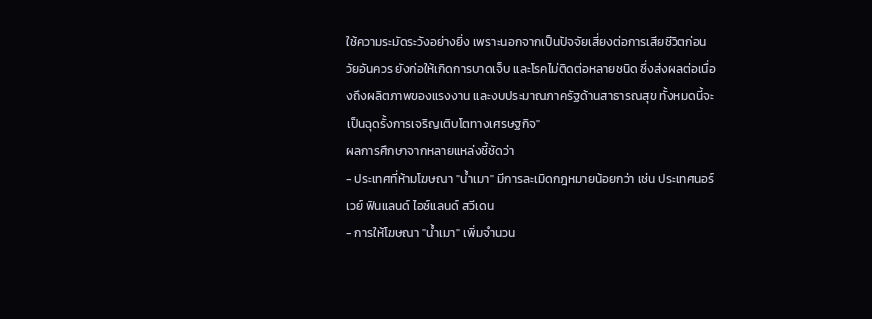ใช้ความระมัดระวังอย่างยิ่ง เพราะนอกจากเป็นปัจจัยเสี่ยงต่อการเสียชีวิตก่อนวัยอันควร ยังก่อให้เกิดการบาดเจ็บ และโรคไม่ติดต่อหลายชนิด ซึ่งส่งผลต่อเนื่องถึงผลิตภาพของแรงงาน และงบประมาณภาครัฐด้านสาธารณสุข ทั้งหมดนี้จะเป็นฉุดรั้งการเจริญเติบโตทางเศรษฐกิจ"
ผลการศึกษาจากหลายแหล่งชี้ชัดว่า
- ประเทศที่ห้ามโฆษณา "น้ำเมา" มีการละเมิดกฎหมายน้อยกว่า เช่น ประเทศนอร์เวย์ ฟินแลนด์ ไอซ์แลนด์ สวีเดน
- การให้โฆษณา "น้ำเมา" เพิ่มจำนวน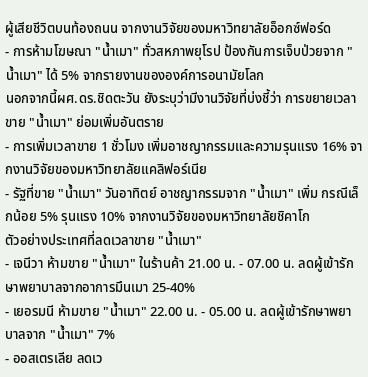ผู้เสียชีวิตบนท้องถนน จากงานวิจัยของมหาวิทยาลัยอ็อกซ์ฟอร์ด
- การห้ามโฆษณา "น้ำเมา" ทั่วสหภาพยุโรป ป้องกันการเจ็บป่วยจาก "น้ำเมา" ได้ 5% จากรายงานขององค์การอนามัยโลก
นอกจากนี้ผศ.ดร.ชิดตะวัน ยังระบุว่ามีงานวิจัยที่บ่งชี้ว่า การขยายเวลาขาย "น้ำเมา" ย่อมเพิ่มอันตราย
- การเพิ่มเวลาขาย 1 ชั่วโมง เพิ่มอาชญากรรมและความรุนแรง 16% จากงานวิจัยของมหาวิทยาลัยแคลิฟอร์เนีย
- รัฐที่ขาย "น้ำเมา" วันอาทิตย์ อาชญากรรมจาก "น้ำเมา" เพิ่ม กรณีเล็กน้อย 5% รุนแรง 10% จากงานวิจัยของมหาวิทยาลัยชิคาโก
ตัวอย่างประเทศที่ลดเวลาขาย "น้ำเมา"
- เจนีวา ห้ามขาย "น้ำเมา" ในร้านค้า 21.00 น. - 07.00 น. ลดผู้เข้ารักษาพยาบาลจากอาการมึนเมา 25-40%
- เยอรมนี ห้ามขาย "น้ำเมา" 22.00 น. - 05.00 น. ลดผู้เข้ารักษาพยาบาลจาก "น้ำเมา" 7%
- ออสเตรเลีย ลดเว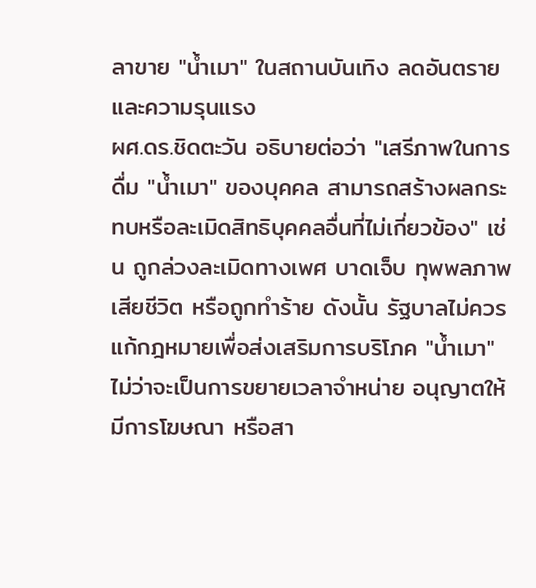ลาขาย "น้ำเมา" ในสถานบันเทิง ลดอันตรายและความรุนแรง
ผศ.ดร.ชิดตะวัน อธิบายต่อว่า "เสรีภาพในการดื่ม "น้ำเมา" ของบุคคล สามารถสร้างผลกระทบหรือละเมิดสิทธิบุคคลอื่นที่ไม่เกี่ยวข้อง" เช่น ถูกล่วงละเมิดทางเพศ บาดเจ็บ ทุพพลภาพ เสียชีวิต หรือถูกทำร้าย ดังนั้น รัฐบาลไม่ควรแก้กฎหมายเพื่อส่งเสริมการบริโภค "น้ำเมา" ไม่ว่าจะเป็นการขยายเวลาจำหน่าย อนุญาตให้มีการโฆษณา หรือสา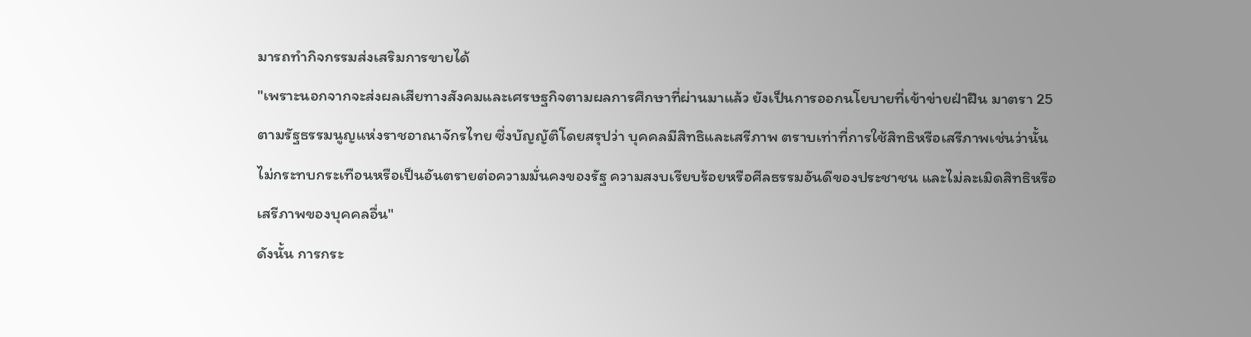มารถทำกิจกรรมส่งเสริมการขายได้
"เพราะนอกจากจะส่งผลเสียทางสังคมและเศรษฐกิจตามผลการศึกษาที่ผ่านมาแล้ว ยังเป็นการออกนโยบายที่เข้าข่ายฝ่าฝืน มาตรา 25 ตามรัฐธรรมนูญแห่งราชอาณาจักรไทย ซึ่งบัญญัติโดยสรุปว่า บุคคลมีสิทธิและเสรีภาพ ตราบเท่าที่การใช้สิทธิหรือเสรีภาพเช่นว่านั้นไม่กระทบกระเทือนหรือเป็นอันตรายต่อความมั่นคงของรัฐ ความสงบเรียบร้อยหรือศีลธรรมอันดีของประชาชน และไม่ละเมิดสิทธิหรือเสรีภาพของบุคคลอื่น"
ดังนั้น การกระ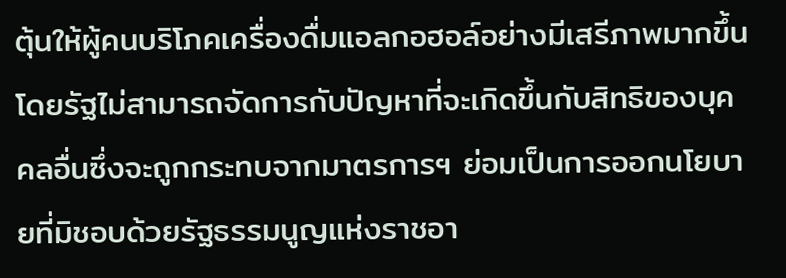ตุ้นให้ผู้คนบริโภคเครื่องดื่มแอลกอฮอล์อย่างมีเสรีภาพมากขึ้น โดยรัฐไม่สามารถจัดการกับปัญหาที่จะเกิดขึ้นกับสิทธิของบุคคลอื่นซึ่งจะถูกกระทบจากมาตรการฯ ย่อมเป็นการออกนโยบายที่มิชอบด้วยรัฐธรรมนูญแห่งราชอา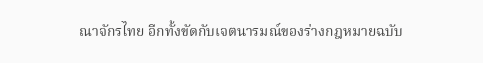ณาจักรไทย อีกทั้งขัดกับเจตนารมณ์ของร่างกฎหมายฉบับ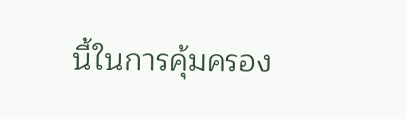นี้ในการคุ้มครอง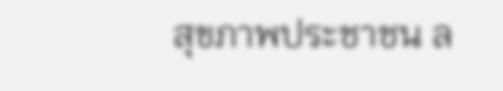สุขภาพประชาชน ล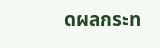ดผลกระท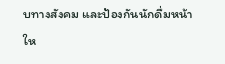บทางสังคม และป้องกันนักดื่มหน้าให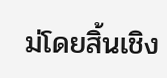ม่โดยสิ้นเชิง